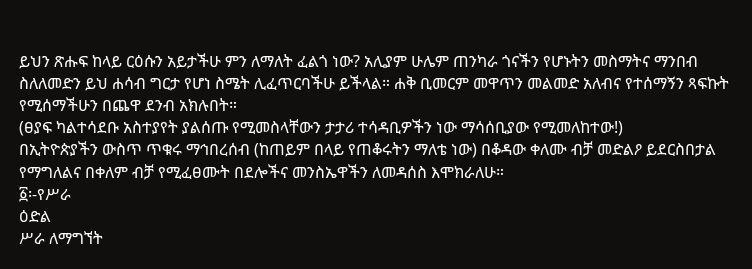ይህን ጽሑፍ ከላይ ርዕሱን አይታችሁ ምን ለማለት ፈልጎ ነው? አሊያም ሁሌም ጠንካራ ጎናችን የሆኑትን መስማትና ማንበብ ስለለመድን ይህ ሐሳብ ግርታ የሆነ ስሜት ሊፈጥርባችሁ ይችላል። ሐቅ ቢመርም መዋጥን መልመድ አለብና የተሰማኝን ጻፍኩት የሚሰማችሁን በጨዋ ደንብ አክሉበት።
(ፀያፍ ካልተሳደቡ አስተያየት ያልሰጡ የሚመስላቸውን ታታሪ ተሳዳቢዎችን ነው ማሳሰቢያው የሚመለከተው!)
በኢትዮጵያችን ውስጥ ጥቁሩ ማኅበረሰብ (ከጠይም በላይ የጠቆሩትን ማለቴ ነው) በቆዳው ቀለሙ ብቻ መድልዖ ይደርስበታል የማግለልና በቀለም ብቻ የሚፈፀሙት በደሎችና መንስኤዋችን ለመዳሰስ እሞክራለሁ።
፩፡-የሥራ
ዕድል
ሥራ ለማግኘት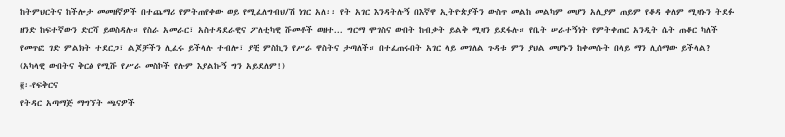ከትምህርትና ከችሎታ መመዘኛዎች በተጨማሪ የምትጠየቀው ወይ የሚፈለግብህ/ሽ ነገር አለ፡፡ የት አገር እንዳትሉኝ በእኛዋ ኢትዮጵያችን ውስጥ መልከ መልካም መሆን አሊያም ጠይም የቆዳ ቀለም ሚዛኑን ትደፉ ዘንድ ከፍተኛውን ድርሻ ይወስዳሉ። የስራ አመራር፣ አስተዳደራዊና ፖለቲካዊ ሹመቶች ወዘተ... ግርማ ሞገስና ውበት ከብቃት ይልቅ ሚዛን ይደፋሉ። የቤት ሠራተኝነት የምትቀጠር አንዲት ሴት ጠቆር ካለች የመጥፎ ገድ ምልክት ተደርጋ፣ ልጆቻችን ሊፈሩ ይችላሉ ተብሎ፣ ያቺ ምስኪን የሥራ ዋስትና ታጣለች። በተፈጠሩበት አገር ላይ መገለል ጉዳቱ ምን ያህል መሆኑን ከቀመሱት በላይ ማን ሊሰማው ይችላል?
(አካላዊ ውበትና ቅርፅ የሚሹ የሥራ መስኮች የሉም እያልኩኝ ግን አይደለም!)
፪፡-የፍቅርና
የትዳር አጣማጅ ማግኘት ጫናዎች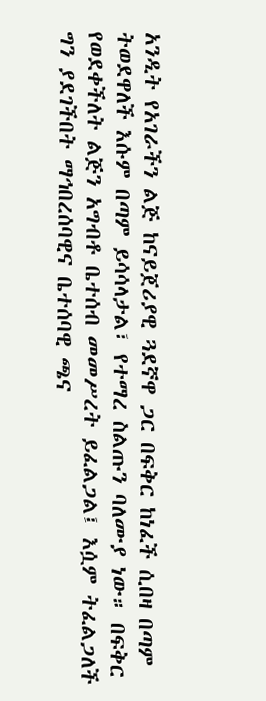አንዲት የአገራችን ልጅ ከናይጀሪያዊ ጓደኛዋ ጋር በፍቅር ከነፈች ሲበዛ በጣም ትወደዋለች እሱም በጣም ይሳሳላታል፣ የተማረ ስልጡን ባለሙያ ነው። በፍቅር የወደቀችለት ልጅን አግብቶ ቤተሰብ መመሥረት ይፈልጋል፤ እሷም ትፈልጋለች ግን ያደገችበት ማኅበረሰባዊና ቤተሰባዊ ጫና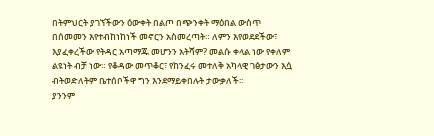በትምህርት ያገኘችውን ዕውቀት በልጦ በጭንቀት ማዕበል ውስጥ በሰመመን እየተብከነከነች መኖርን አስመረጣት። ለምን እየወደደችው፣ እያፈቀረችው የትዳር አጣማጁ መሆንን አትሻም? መልሱ ቀላል ነው የቀለም ልዩነት ብቻ ነው። የቆዳው መጥቆር፣ የከንፈሩ መተለቅ አካላዊ ገፅታውን እሷ ብትወድለትም ቤተሰቦችዋ ግን እንደማይቀበሉት ታውቃለች፡፡
ያንንም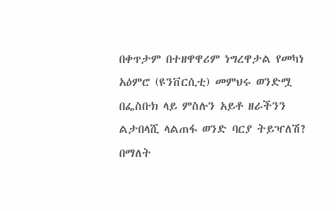በቀጥታም በተዘዋዋሪም ነግረዋታል የመካነ አዕምሮ (ዩንቨርሲቲ) መምህሩ ወንድሟ በፌስቡክ ላይ ምስሉን አይቶ ዘራችንን ልታበላሺ ላልጠፋ ወንድ ባርያ ትይዣለሽ? በማለት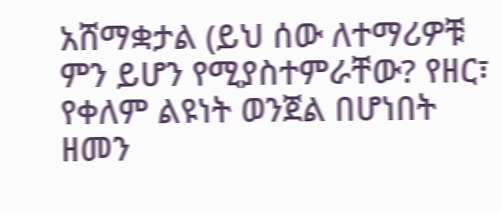አሸማቋታል (ይህ ሰው ለተማሪዎቹ ምን ይሆን የሚያስተምራቸው? የዘር፣
የቀለም ልዩነት ወንጀል በሆነበት ዘመን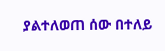ያልተለወጠ ሰው በተለይ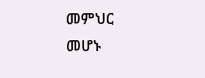መምህር መሆኑ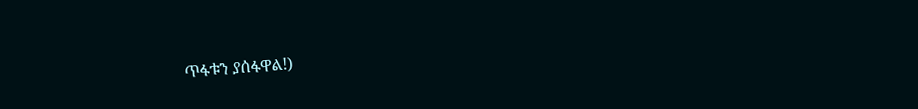ጥፋቱን ያሰፋዋል!)